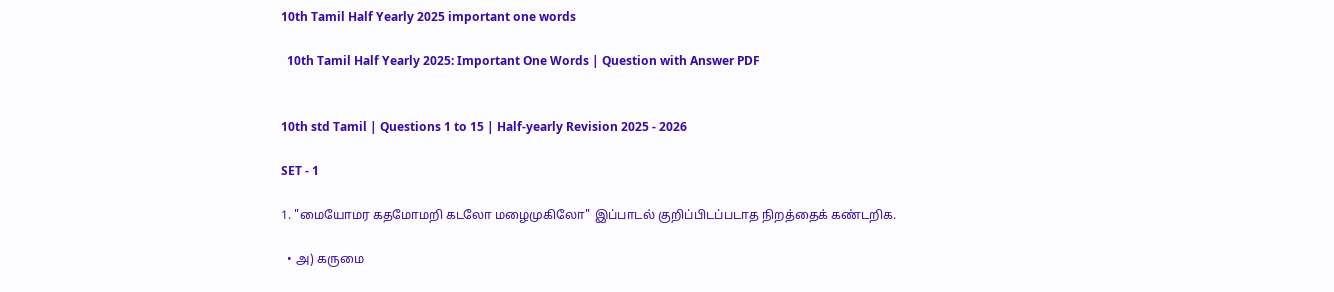10th Tamil Half Yearly 2025 important one words

  10th Tamil Half Yearly 2025: Important One Words | Question with Answer PDF


10th std Tamil | Questions 1 to 15 | Half-yearly Revision 2025 - 2026

SET - 1

1. "மையோமர கதமோமறி கடலோ மழைமுகிலோ" இப்பாடல் குறிப்பிடப்படாத நிறத்தைக் கண்டறிக.

  • அ) கருமை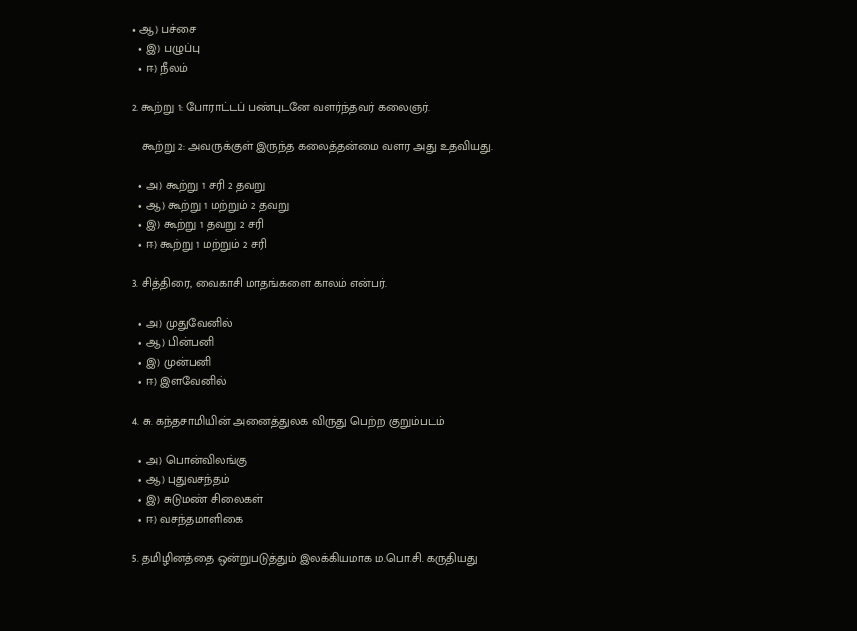• ஆ) பச்சை
  • இ) பழுப்பு
  • ஈ) நீலம்

2. கூற்று 1: போராட்டப் பண்புடனே வளர்ந்தவர் கலைஞர்.

   கூற்று 2: அவருக்குள் இருந்த கலைத்தன்மை வளர அது உதவியது.

  • அ) கூற்று 1 சரி 2 தவறு
  • ஆ) கூற்று 1 மற்றும் 2 தவறு
  • இ) கூற்று 1 தவறு 2 சரி
  • ஈ) கூற்று 1 மற்றும் 2 சரி

3. சித்திரை, வைகாசி மாதங்களை காலம் என்பர்.

  • அ) முதுவேனில்
  • ஆ) பின்பனி
  • இ) முன்பனி
  • ஈ) இளவேனில்

4. சு. கந்தசாமியின் அனைத்துலக விருது பெற்ற குறும்படம்

  • அ) பொன்விலங்கு
  • ஆ) புதுவசந்தம்
  • இ) சுடுமண் சிலைகள்
  • ஈ) வசந்தமாளிகை

5. தமிழினத்தை ஒன்றுபடுத்தும் இலக்கியமாக ம.பொ.சி. கருதியது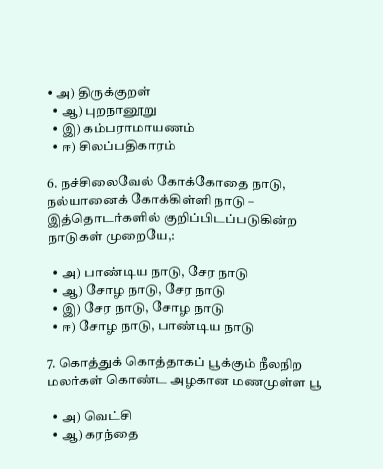• அ) திருக்குறள்
  • ஆ) புறநானூறு
  • இ) கம்பராமாயணம்
  • ஈ) சிலப்பதிகாரம்

6. நச்சிலைவேல் கோக்கோதை நாடு, நல்யானைக் கோக்கிள்ளி நாடு – இத்தொடர்களில் குறிப்பிடப்படுகின்ற நாடுகள் முறையே,:

  • அ) பாண்டிய நாடு, சேர நாடு
  • ஆ) சோழ நாடு, சேர நாடு
  • இ) சேர நாடு, சோழ நாடு
  • ஈ) சோழ நாடு, பாண்டிய நாடு

7. கொத்துக் கொத்தாகப் பூக்கும் நீலநிற மலர்கள் கொண்ட அழகான மணமுள்ள பூ

  • அ) வெட்சி
  • ஆ) கரந்தை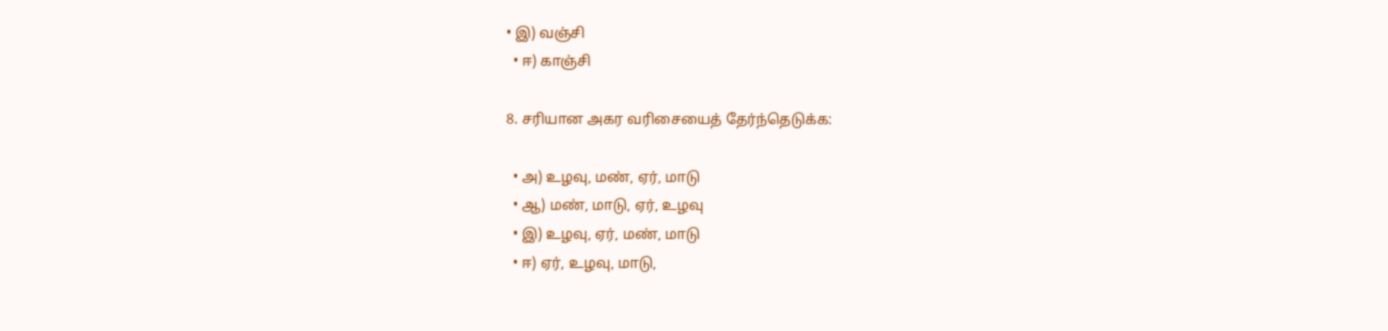• இ) வஞ்சி
  • ஈ) காஞ்சி

8. சரியான அகர வரிசையைத் தேர்ந்தெடுக்க:

  • அ) உழவு, மண், ஏர், மாடு
  • ஆ) மண், மாடு, ஏர், உழவு
  • இ) உழவு, ஏர், மண், மாடு
  • ஈ) ஏர், உழவு, மாடு,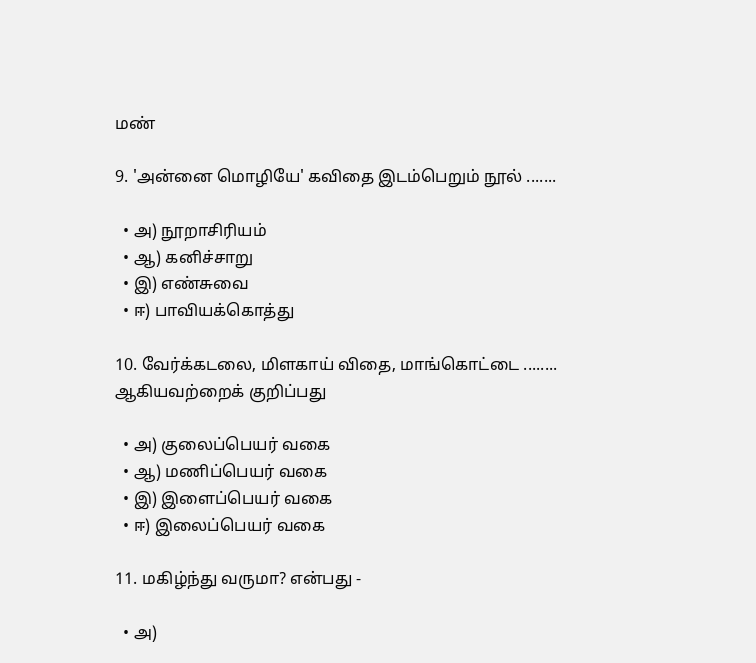மண்

9. 'அன்னை மொழியே' கவிதை இடம்பெறும் நூல் .......

  • அ) நூறாசிரியம்
  • ஆ) கனிச்சாறு
  • இ) எண்சுவை
  • ஈ) பாவியக்கொத்து

10. வேர்க்கடலை, மிளகாய் விதை, மாங்கொட்டை ........ ஆகியவற்றைக் குறிப்பது

  • அ) குலைப்பெயர் வகை
  • ஆ) மணிப்பெயர் வகை
  • இ) இளைப்பெயர் வகை
  • ஈ) இலைப்பெயர் வகை

11. மகிழ்ந்து வருமா? என்பது -

  • அ)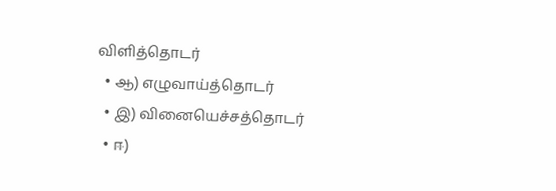விளித்தொடர்
  • ஆ) எழுவாய்த்தொடர்
  • இ) வினையெச்சத்தொடர்
  • ஈ)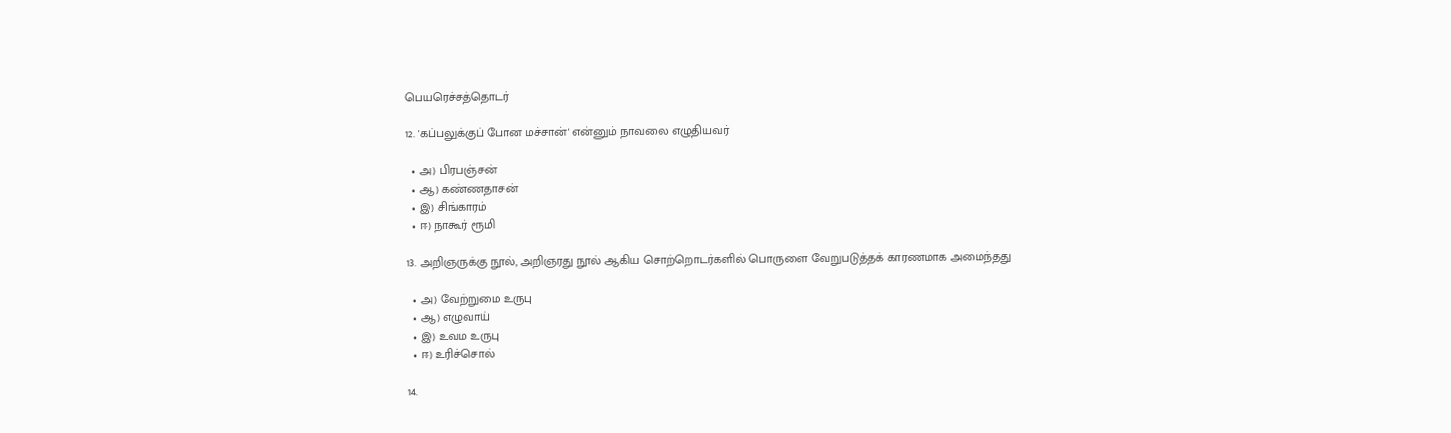பெயரெச்சத்தொடர்

12. 'கப்பலுக்குப் போன மச்சான்' என்னும் நாவலை எழுதியவர்

  • அ) பிரபஞ்சன்
  • ஆ) கண்ணதாசன்
  • இ) சிங்காரம்
  • ஈ) நாகூர் ரூமி

13. அறிஞருக்கு நூல், அறிஞரது நூல் ஆகிய சொற்றொடர்களில் பொருளை வேறுபடுத்தக் காரணமாக அமைந்தது

  • அ) வேற்றுமை உருபு
  • ஆ) எழுவாய்
  • இ) உவம உருபு
  • ஈ) உரிச்சொல்

14.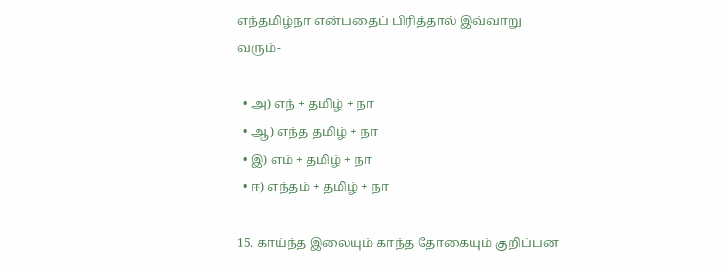எந்தமிழ்நா என்பதைப் பிரித்தால் இவ்வாறு வரும்-

  • அ) எந் + தமிழ் + நா
  • ஆ) எந்த தமிழ் + நா
  • இ) எம் + தமிழ் + நா
  • ஈ) எந்தம் + தமிழ் + நா

15. காய்ந்த இலையும் காந்த தோகையும் குறிப்பன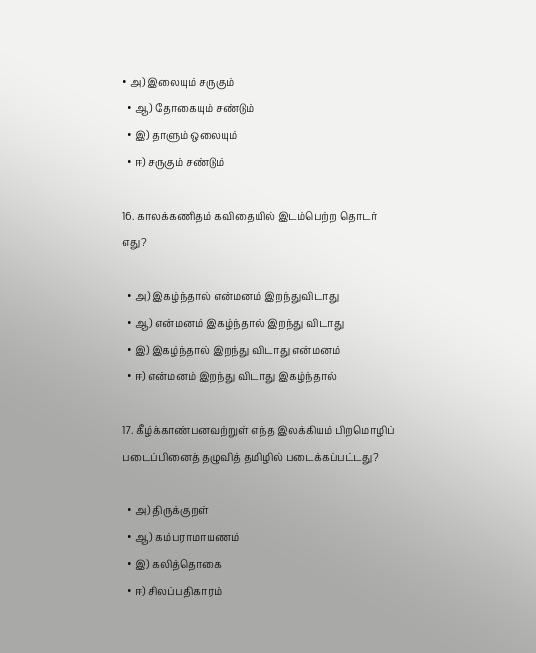• அ) இலையும் சருகும்
  • ஆ) தோகையும் சண்டும்
  • இ) தாளும் ஒலையும்
  • ஈ) சருகும் சண்டும்

16. காலக்கணிதம் கவிதையில் இடம்பெற்ற தொடர் எது?

  • அ) இகழ்ந்தால் என்மனம் இறந்துவிடாது
  • ஆ) என்மனம் இகழ்ந்தால் இறந்து விடாது
  • இ) இகழ்ந்தால் இறந்து விடாது என்மனம்
  • ஈ) என்மனம் இறந்து விடாது இகழ்ந்தால்

17. கீழ்க்காண்பனவற்றுள் எந்த இலக்கியம் பிறமொழிப் படைப்பினைத் தழுவித் தமிழில் படைக்கப்பட்டது?

  • அ) திருக்குறள்
  • ஆ) கம்பராமாயணம்
  • இ) கலித்தொகை
  • ஈ) சிலப்பதிகாரம்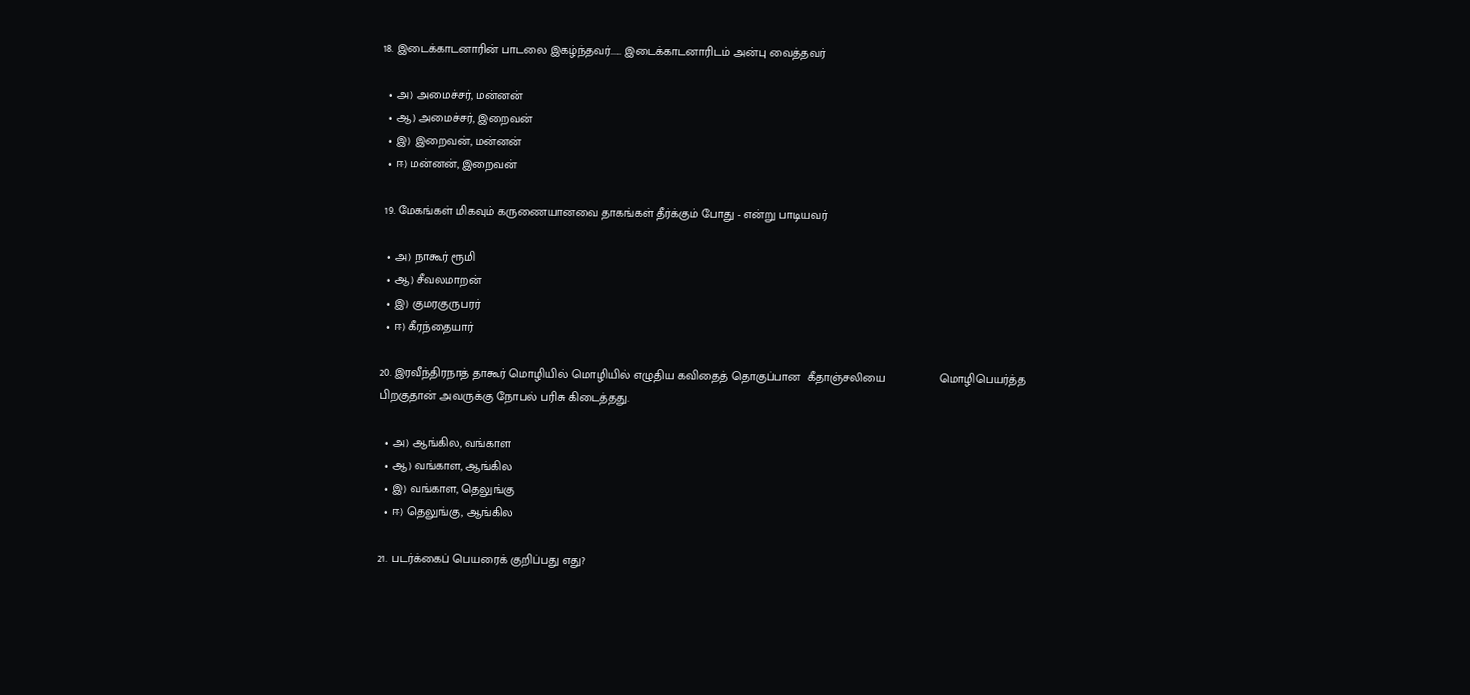18. இடைக்காடனாரின் பாடலை இகழ்ந்தவர்...... இடைக்காடனாரிடம் அன்பு வைத்தவர்

  • அ) அமைச்சர், மன்னன்
  • ஆ) அமைச்சர், இறைவன்
  • இ) இறைவன், மன்னன்
  • ஈ) மன்னன், இறைவன்

 19. மேகங்கள் மிகவும் கருணையானவை தாகங்கள் தீர்க்கும் போது - என்று பாடியவர்

  • அ) நாகூர் ரூமி
  • ஆ) சீவலமாறன்
  • இ) குமரகுருபரர்
  • ஈ) கீரந்தையார்

20. இரவீந்திரநாத் தாகூர் மொழியில் மொழியில் எழுதிய கவிதைத் தொகுப்பான  கீதாஞ்சலியை                மொழிபெயர்த்த பிறகுதான் அவருக்கு நோபல் பரிசு கிடைத்தது.

  • அ) ஆங்கில, வங்காள
  • ஆ) வங்காள, ஆங்கில
  • இ) வங்காள, தெலுங்கு
  • ஈ) தெலுங்கு, ஆங்கில

21. படர்க்கைப் பெயரைக் குறிப்பது எது?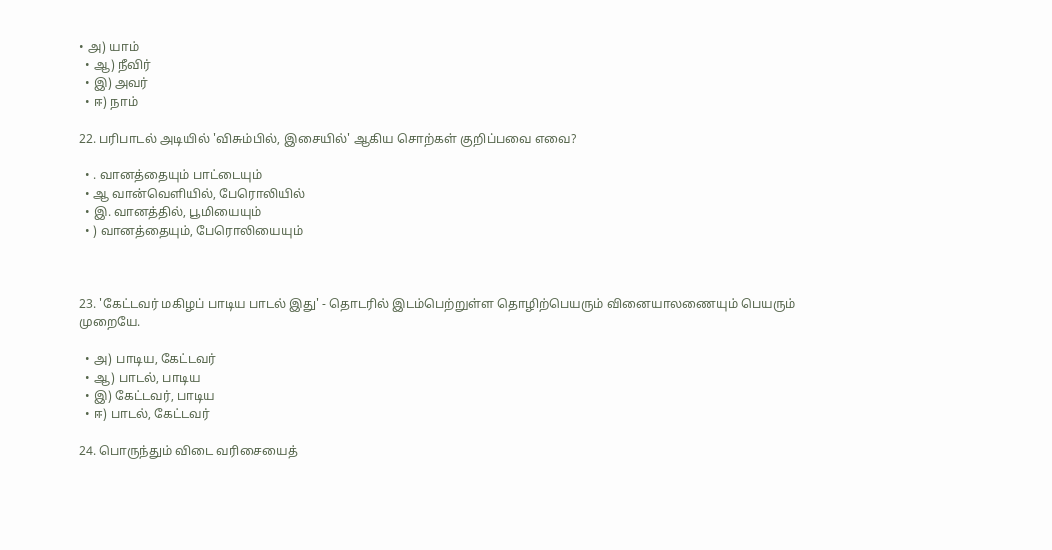• அ) யாம்
  • ஆ) நீவிர்
  • இ) அவர்
  • ஈ) நாம்

22. பரிபாடல் அடியில் 'விசும்பில், இசையில்' ஆகிய சொற்கள் குறிப்பவை எவை?

  • . வானத்தையும் பாட்டையும்
  • ஆ வான்வெளியில், பேரொலியில்
  • இ. வானத்தில், பூமியையும்
  • ) வானத்தையும், பேரொலியையும்



23. 'கேட்டவர் மகிழப் பாடிய பாடல் இது' - தொடரில் இடம்பெற்றுள்ள தொழிற்பெயரும் வினையாலணையும் பெயரும் முறையே.

  • அ) பாடிய, கேட்டவர்
  • ஆ) பாடல், பாடிய
  • இ) கேட்டவர், பாடிய
  • ஈ) பாடல், கேட்டவர்

24. பொருந்தும் விடை வரிசையைத்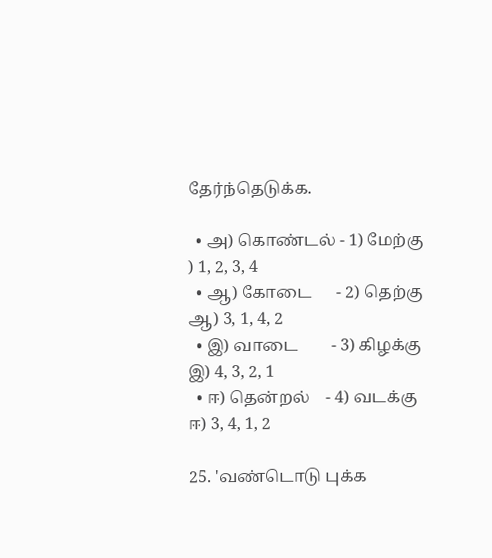தேர்ந்தெடுக்க.

  • அ) கொண்டல் - 1) மேற்கு               ) 1, 2, 3, 4
  • ஆ) கோடை      - 2) தெற்கு             ஆ) 3, 1, 4, 2
  • இ) வாடை        - 3) கிழக்கு              இ) 4, 3, 2, 1
  • ஈ) தென்றல்    - 4) வடக்கு              ஈ) 3, 4, 1, 2

25. 'வண்டொடு புக்க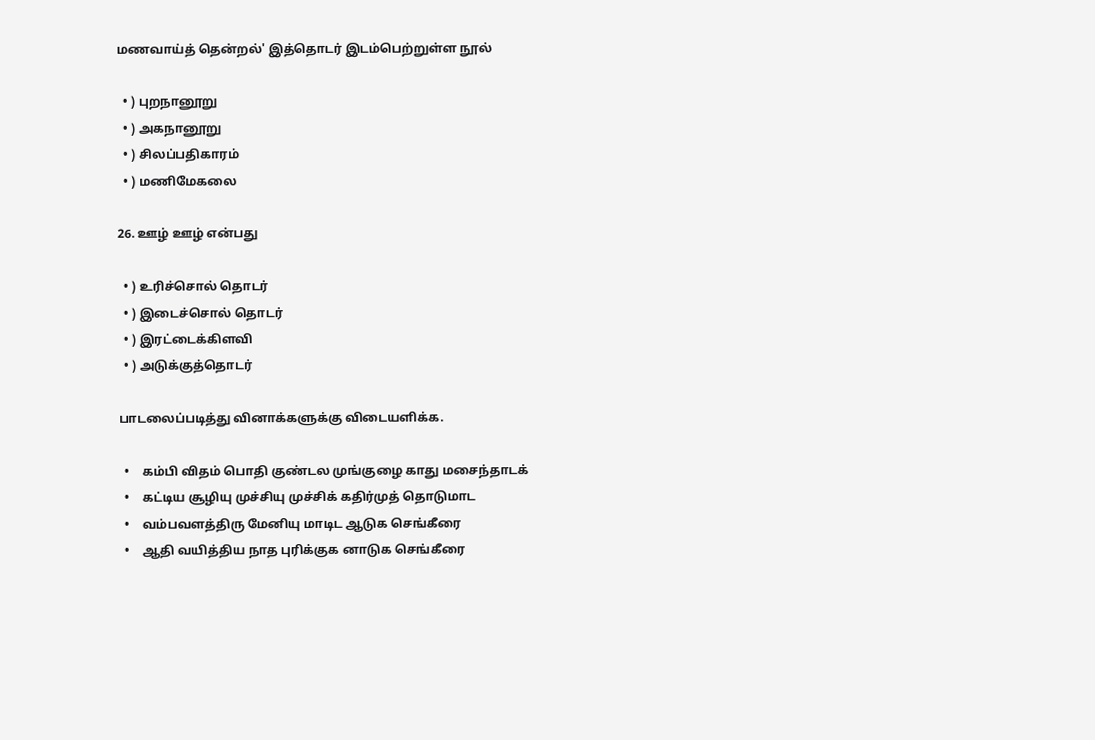மணவாய்த் தென்றல்' இத்தொடர் இடம்பெற்றுள்ள நூல்

  • ) புறநானூறு
  • ) அகநானூறு
  • ) சிலப்பதிகாரம்
  • ) மணிமேகலை

26. ஊழ் ஊழ் என்பது

  • ) உரிச்சொல் தொடர்
  • ) இடைச்சொல் தொடர்
  • ) இரட்டைக்கிளவி
  • ) அடுக்குத்தொடர்

பாடலைப்படித்து வினாக்களுக்கு விடையளிக்க.

  •    கம்பி விதம் பொதி குண்டல முங்குழை காது மசைந்தாடக்
  •    கட்டிய சூழியு முச்சியு முச்சிக் கதிர்முத் தொடுமாட
  •    வம்பவளத்திரு மேனியு மாடிட ஆடுக செங்கீரை
  •    ஆதி வயித்திய நாத புரிக்குக னாடுக செங்கீரை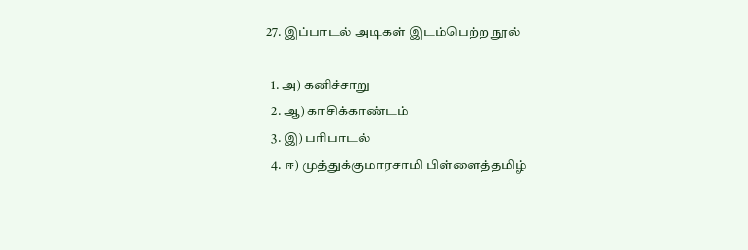27. இப்பாடல் அடிகள் இடம்பெற்ற நூல்

  1. அ) கனிச்சாறு
  2. ஆ) காசிக்காண்டம்
  3. இ) பரிபாடல்
  4. ஈ) முத்துக்குமாரசாமி பிள்ளைத்தமிழ்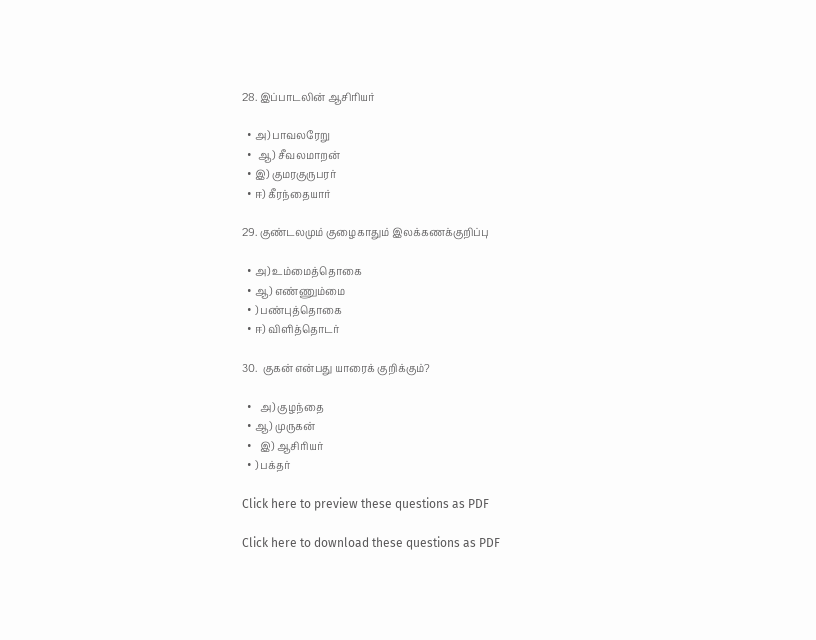28. இப்பாடலின் ஆசிரியர்

  • அ) பாவலரேறு
  •  ஆ) சீவலமாறன்
  • இ) குமரகுருபரர்
  • ஈ) கீரந்தையார்

29. குண்டலமும் குழைகாதும் இலக்கணக்குறிப்பு

  • அ) உம்மைத்தொகை
  • ஆ) எண்ணும்மை
  • ) பண்புத்தொகை
  • ஈ) விளித்தொடர்

30.  குகன் என்பது யாரைக் குறிக்கும்?

  •   அ) குழந்தை
  • ஆ) முருகன்
  •   இ) ஆசிரியர்
  • ) பக்தர்

Click here to preview these questions as PDF

Click here to download these questions as PDF